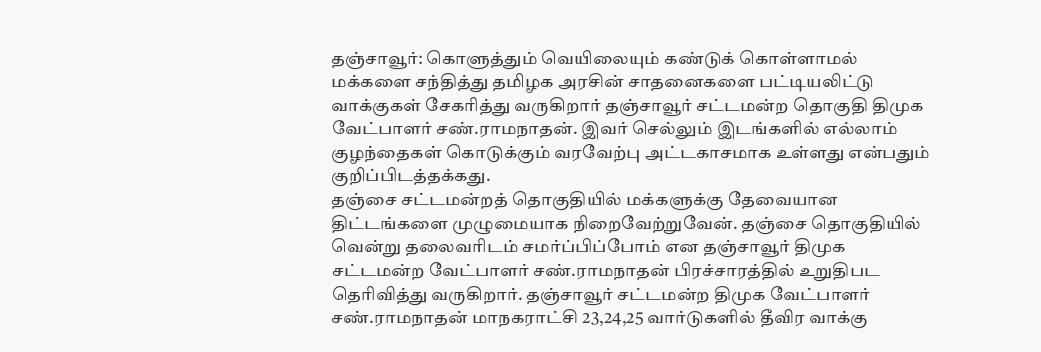தஞ்சாவூர்: கொளுத்தும் வெயிலையும் கண்டுக் கொள்ளாமல் மக்களை சந்தித்து தமிழக அரசின் சாதனைகளை பட்டியலிட்டு வாக்குகள் சேகரித்து வருகிறார் தஞ்சாவூர் சட்டமன்ற தொகுதி திமுக வேட்பாளர் சண்.ராமநாதன். இவர் செல்லும் இடங்களில் எல்லாம் குழந்தைகள் கொடுக்கும் வரவேற்பு அட்டகாசமாக உள்ளது என்பதும் குறிப்பிடத்தக்கது.
தஞ்சை சட்டமன்றத் தொகுதியில் மக்களுக்கு தேவையான திட்டங்களை முழுமையாக நிறைவேற்றுவேன். தஞ்சை தொகுதியில் வென்று தலைவரிடம் சமர்ப்பிப்போம் என தஞ்சாவூர் திமுக சட்டமன்ற வேட்பாளர் சண்.ராமநாதன் பிரச்சாரத்தில் உறுதிபட தெரிவித்து வருகிறார். தஞ்சாவூர் சட்டமன்ற திமுக வேட்பாளர் சண்.ராமநாதன் மாநகராட்சி 23,24,25 வார்டுகளில் தீவிர வாக்கு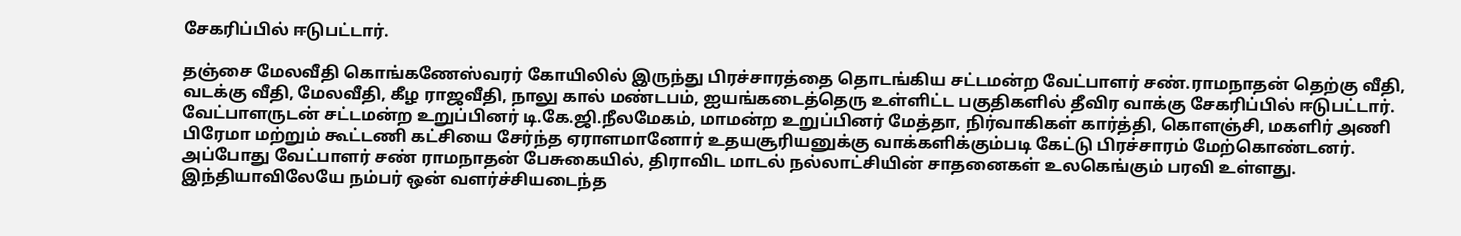சேகரிப்பில் ஈடுபட்டார்.

தஞ்சை மேலவீதி கொங்கணேஸ்வரர் கோயிலில் இருந்து பிரச்சாரத்தை தொடங்கிய சட்டமன்ற வேட்பாளர் சண்.ராமநாதன் தெற்கு வீதி, வடக்கு வீதி, மேலவீதி, கீழ ராஜவீதி, நாலு கால் மண்டபம், ஐயங்கடைத்தெரு உள்ளிட்ட பகுதிகளில் தீவிர வாக்கு சேகரிப்பில் ஈடுபட்டார். வேட்பாளருடன் சட்டமன்ற உறுப்பினர் டி.கே.ஜி.நீலமேகம், மாமன்ற உறுப்பினர் மேத்தா, நிர்வாகிகள் கார்த்தி, கொளஞ்சி, மகளிர் அணி பிரேமா மற்றும் கூட்டணி கட்சியை சேர்ந்த ஏராளமானோர் உதயசூரியனுக்கு வாக்களிக்கும்படி கேட்டு பிரச்சாரம் மேற்கொண்டனர்.
அப்போது வேட்பாளர் சண் ராமநாதன் பேசுகையில், திராவிட மாடல் நல்லாட்சியின் சாதனைகள் உலகெங்கும் பரவி உள்ளது. இந்தியாவிலேயே நம்பர் ஒன் வளர்ச்சியடைந்த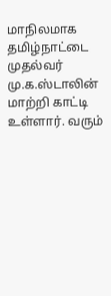மாநிலமாக தமிழ்நாட்டை முதல்வர் மு.க.ஸ்டாலின் மாற்றி காட்டி உள்ளார். வரும்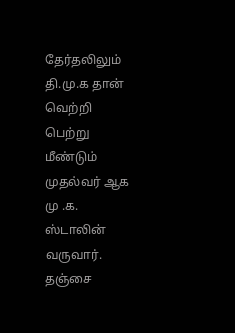தேர்தலிலும் தி.மு.க தான் வெற்றி பெற்று மீண்டும் முதல்வர் ஆக மு .க. ஸ்டாலின் வருவார். தஞ்சை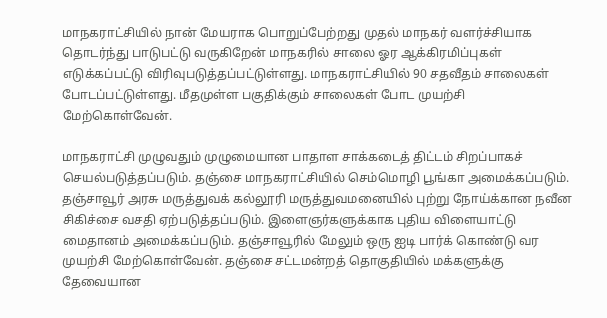மாநகராட்சியில் நான் மேயராக பொறுப்பேற்றது முதல் மாநகர் வளர்ச்சியாக தொடர்ந்து பாடுபட்டு வருகிறேன் மாநகரில் சாலை ஓர ஆக்கிரமிப்புகள் எடுக்கப்பட்டு விரிவுபடுத்தப்பட்டுள்ளது. மாநகராட்சியில் 90 சதவீதம் சாலைகள் போடப்பட்டுள்ளது. மீதமுள்ள பகுதிக்கும் சாலைகள் போட முயற்சி மேற்கொள்வேன்.

மாநகராட்சி முழுவதும் முழுமையான பாதாள சாக்கடைத் திட்டம் சிறப்பாகச் செயல்படுத்தப்படும். தஞ்சை மாநகராட்சியில் செம்மொழி பூங்கா அமைக்கப்படும். தஞ்சாவூர் அரசு மருத்துவக் கல்லூரி மருத்துவமனையில் புற்று நோய்க்கான நவீன சிகிச்சை வசதி ஏற்படுத்தப்படும். இளைஞர்களுக்காக புதிய விளையாட்டு மைதானம் அமைக்கப்படும். தஞ்சாவூரில் மேலும் ஒரு ஐடி பார்க் கொண்டு வர முயற்சி மேற்கொள்வேன். தஞ்சை சட்டமன்றத் தொகுதியில் மக்களுக்கு தேவையான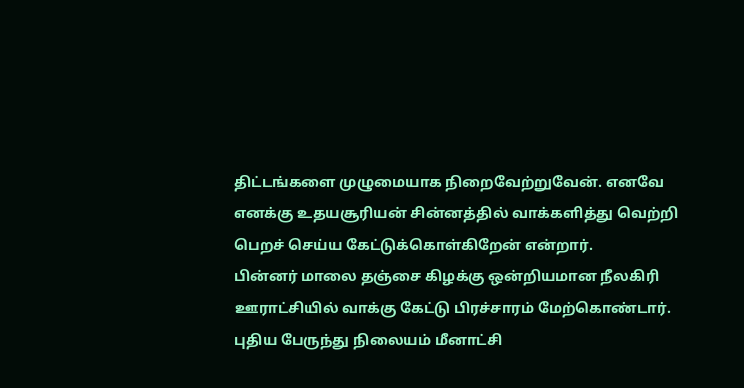திட்டங்களை முழுமையாக நிறைவேற்றுவேன். எனவே எனக்கு உதயசூரியன் சின்னத்தில் வாக்களித்து வெற்றி பெறச் செய்ய கேட்டுக்கொள்கிறேன் என்றார்.
பின்னர் மாலை தஞ்சை கிழக்கு ஒன்றியமான நீலகிரி ஊராட்சியில் வாக்கு கேட்டு பிரச்சாரம் மேற்கொண்டார். புதிய பேருந்து நிலையம் மீனாட்சி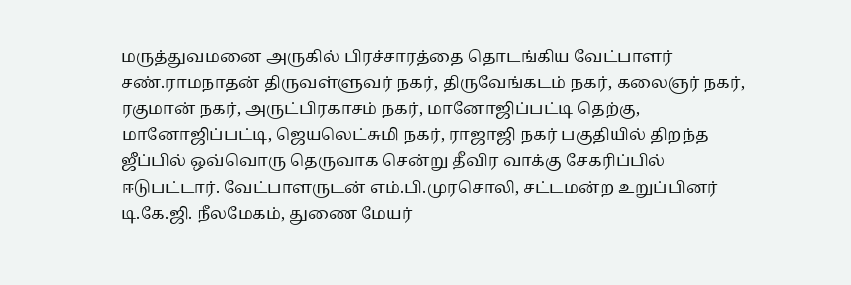மருத்துவமனை அருகில் பிரச்சாரத்தை தொடங்கிய வேட்பாளர் சண்.ராமநாதன் திருவள்ளுவர் நகர், திருவேங்கடம் நகர், கலைஞர் நகர், ரகுமான் நகர், அருட்பிரகாசம் நகர், மானோஜிப்பட்டி தெற்கு, மானோஜிப்பட்டி, ஜெயலெட்சுமி நகர், ராஜாஜி நகர் பகுதியில் திறந்த ஜீப்பில் ஒவ்வொரு தெருவாக சென்று தீவிர வாக்கு சேகரிப்பில் ஈடுபட்டார். வேட்பாளருடன் எம்.பி.முரசொலி, சட்டமன்ற உறுப்பினர் டி.கே.ஜி. நீலமேகம், துணை மேயர்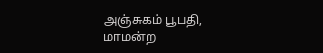அஞ்சுகம் பூபதி, மாமன்ற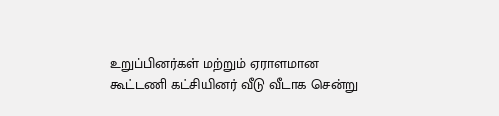உறுப்பினர்கள் மற்றும் ஏராளமான கூட்டணி கட்சியினர் வீடு வீடாக சென்று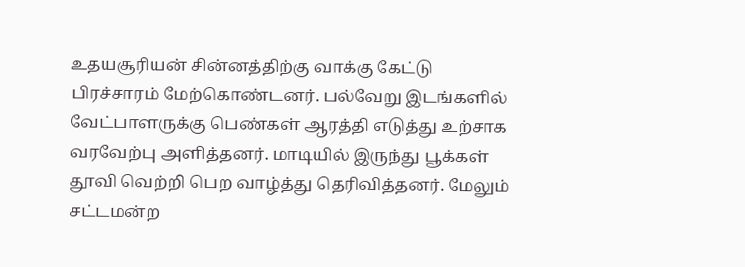உதயசூரியன் சின்னத்திற்கு வாக்கு கேட்டு பிரச்சாரம் மேற்கொண்டனர். பல்வேறு இடங்களில் வேட்பாளருக்கு பெண்கள் ஆரத்தி எடுத்து உற்சாக வரவேற்பு அளித்தனர். மாடியில் இருந்து பூக்கள் தூவி வெற்றி பெற வாழ்த்து தெரிவித்தனர். மேலும் சட்டமன்ற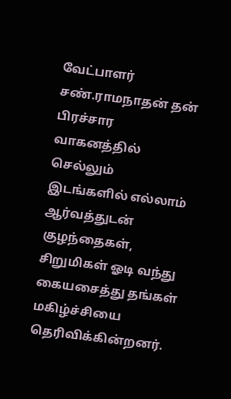வேட்பாளர் சண்.ராமநாதன் தன் பிரச்சார வாகனத்தில் செல்லும் இடங்களில் எல்லாம் ஆர்வத்துடன் குழந்தைகள், சிறுமிகள் ஓடி வந்து கையசைத்து தங்கள் மகிழ்ச்சியை தெரிவிக்கின்றனர்.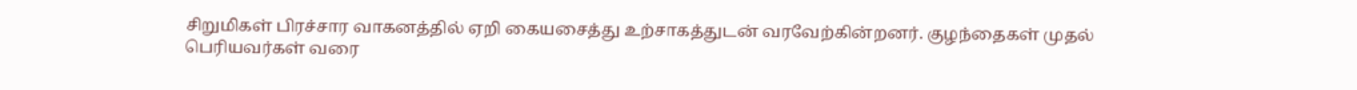சிறுமிகள் பிரச்சார வாகனத்தில் ஏறி கையசைத்து உற்சாகத்துடன் வரவேற்கின்றனர். குழந்தைகள் முதல் பெரியவர்கள் வரை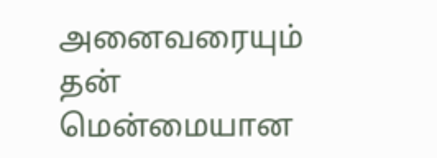அனைவரையும் தன் மென்மையான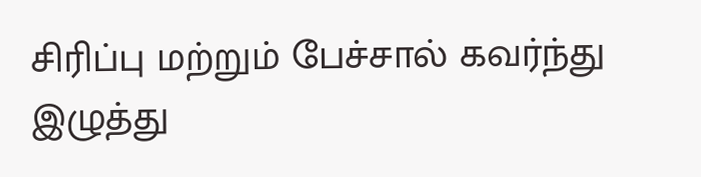சிரிப்பு மற்றும் பேச்சால் கவர்ந்து இழுத்து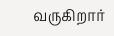வருகிறார்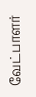வேட்பாளர்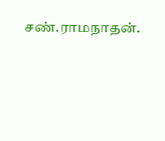சண்.ராமநாதன்.